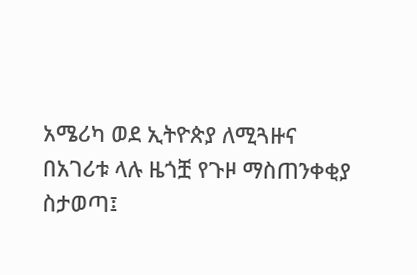አሜሪካ ወደ ኢትዮጵያ ለሚጓዙና በአገሪቱ ላሉ ዜጎቿ የጉዞ ማስጠንቀቂያ ስታወጣ፤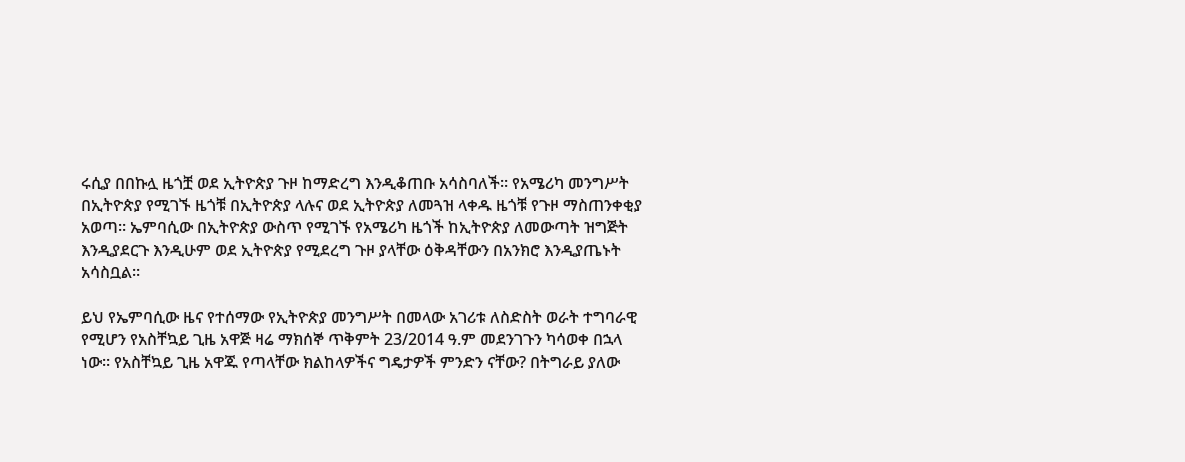ሩሲያ በበኩሏ ዜጎቿ ወደ ኢትዮጵያ ጉዞ ከማድረግ እንዲቆጠቡ አሳስባለች። የአሜሪካ መንግሥት በኢትዮጵያ የሚገኙ ዜጎቹ በኢትዮጵያ ላሉና ወደ ኢትዮጵያ ለመጓዝ ላቀዱ ዜጎቹ የጉዞ ማስጠንቀቂያ አወጣ። ኤምባሲው በኢትዮጵያ ውስጥ የሚገኙ የአሜሪካ ዜጎች ከኢትዮጵያ ለመውጣት ዝግጅት እንዲያደርጉ እንዲሁም ወደ ኢትዮጵያ የሚደረግ ጉዞ ያላቸው ዕቅዳቸውን በአንክሮ እንዲያጤኑት አሳስቧል።

ይህ የኤምባሲው ዜና የተሰማው የኢትዮጵያ መንግሥት በመላው አገሪቱ ለስድስት ወራት ተግባራዊ የሚሆን የአስቸኳይ ጊዜ አዋጅ ዛሬ ማክሰኞ ጥቅምት 23/2014 ዓ.ም መደንገጉን ካሳወቀ በኋላ ነው። የአስቸኳይ ጊዜ አዋጁ የጣላቸው ክልከላዎችና ግዴታዎች ምንድን ናቸው? በትግራይ ያለው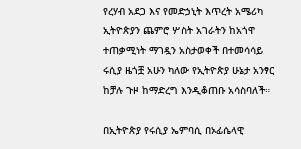የረሃብ አደጋ እና የመድኃኒት እጥረት አሜሪካ ኢትዮጵያን ጨምሮ ሦስት አገራትን ከአጎዋ ተጠቃሚነት ማገዷን አስታወቀች በተመሳሳይ ሩሲያ ዜጎቿ አሁን ካለው የኢትዮጵያ ሁኔታ አንፃር ከቻሉ ጉዞ ከማድረግ እንዲቆጠቡ አሳስባለች።

በኢትዮጵያ የሩሲያ ኤምባሲ በኦፊሴላዊ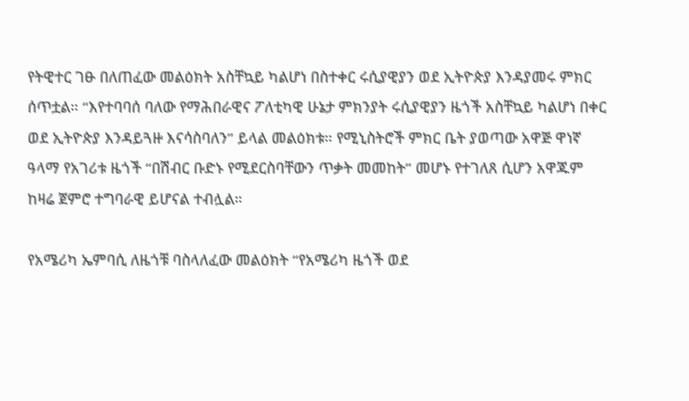የትዊተር ገፁ በለጠፈው መልዕክት አስቸኳይ ካልሆነ በስተቀር ሩሲያዊያን ወደ ኢትዮጵያ እንዳያመሩ ምክር ሰጥቷል። “እየተባባሰ ባለው የማሕበራዊና ፖለቲካዊ ሁኔታ ምክንያት ሩሲያዊያን ዜጎች አስቸኳይ ካልሆነ በቀር ወደ ኢትዮጵያ እንዳይጓዙ እናሳስባለን” ይላል መልዕክቱ። የሚኒስትሮች ምክር ቤት ያወጣው አዋጅ ዋነኛ ዓላማ የአገሪቱ ዜጎች “በሽብር ቡድኑ የሚደርስባቸውን ጥቃት መመከት” መሆኑ የተገለጸ ሲሆን አዋጁም ከዛሬ ጀምሮ ተግባራዊ ይሆናል ተብሏል።

የአሜሪካ ኤምባሲ ለዜጎቹ ባስላለፈው መልዕክት “የአሜሪካ ዜጎች ወደ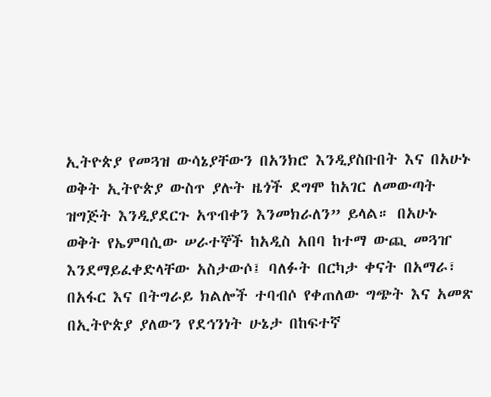ኢትዮጵያ የመጓዝ ውሳኔያቸውን በአንክሮ እንዲያስቡበት እና በአሁኑ ወቅት ኢትዮጵያ ውስጥ ያሉት ዜጎች ደግሞ ከአገር ለመውጣት ዝግጅት እንዲያደርጉ አጥብቀን እንመክራለን” ይላል። በአሁኑ ወቅት የኤምባሲው ሠራተኞች ከአዲስ አበባ ከተማ ውጪ መጓዠ እንደማይፈቀድላቸው አስታውሶ፤ ባለፉት በርካታ ቀናት በአማራ፣ በአፋር እና በትግራይ ክልሎች ተባብሶ የቀጠለው ግጭት እና አመጽ በኢትዮጵያ ያለውን የደኅንነት ሁኔታ በከፍተኛ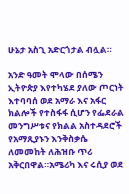ሁኔታ አስጊ አድርጎታል ብሏል።

አንድ ዓመት ሞላው በሰሜን ኢትዮጵያ እየተካሄደ ያለው ጦርነት እተባባሰ ወደ አማራ እና አፋር ክልሎች የተስፋፋ ሲሆን የፌደራል መንግሥቱና የክልል አስተዳደሮች የአማጺያኑን እንቅስቃሴ ለመመከት ለሕዝቡ ጥሪ አቅርበዋል።አሜሪካ እና ሩሲያ ወደ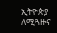ኢትዮጵያ ለሚጓዙና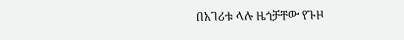በአገሪቱ ላሉ ዜጎቻቸው የጉዞ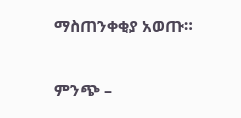ማስጠንቀቂያ አወጡ።

ምንጭ –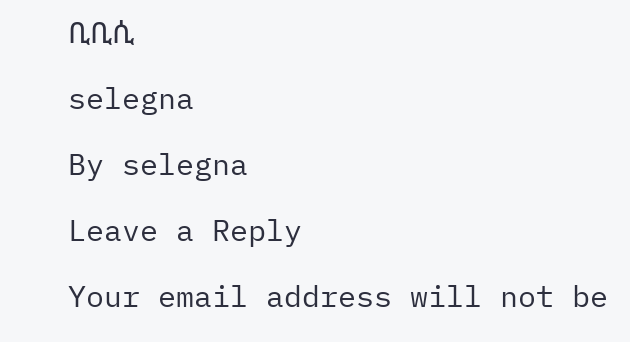ቢቢሲ

selegna

By selegna

Leave a Reply

Your email address will not be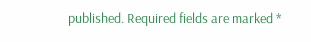published. Required fields are marked *